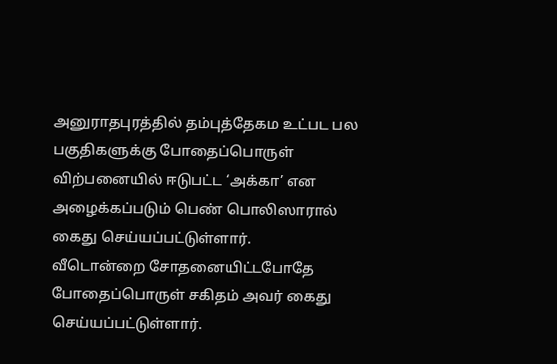அனுராதபுரத்தில் தம்புத்தேகம உட்பட பல பகுதிகளுக்கு போதைப்பொருள் விற்பனையில் ஈடுபட்ட ‘அக்கா’ என அழைக்கப்படும் பெண் பொலிஸாரால் கைது செய்யப்பட்டுள்ளார்.
வீடொன்றை சோதனையிட்டபோதே போதைப்பொருள் சகிதம் அவர் கைது செய்யப்பட்டுள்ளார்.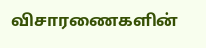விசாரணைகளின்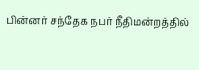பின்னர் சந்தேக நபர் நீதிமன்றத்தில்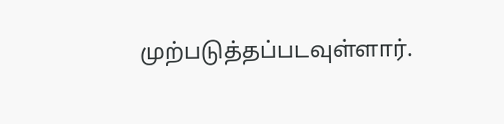முற்படுத்தப்படவுள்ளார்.